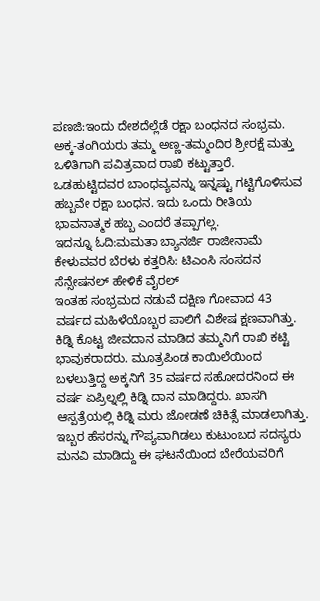ಪಣಜಿ:ಇಂದು ದೇಶದೆಲ್ಲೆಡೆ ರಕ್ಷಾ ಬಂಧನದ ಸಂಭ್ರಮ. ಅಕ್ಕ-ತಂಗಿಯರು ತಮ್ಮ ಅಣ್ಣ-ತಮ್ಮಂದಿರ ಶ್ರೀರಕ್ಷೆ ಮತ್ತು ಒಳಿತಿಗಾಗಿ ಪವಿತ್ರವಾದ ರಾಖಿ ಕಟ್ಟುತ್ತಾರೆ. ಒಡಹುಟ್ಟಿದವರ ಬಾಂಧವ್ಯವನ್ನು ಇನ್ನಷ್ಟು ಗಟ್ಟಿಗೊಳಿಸುವ ಹಬ್ಬವೇ ರಕ್ಷಾ ಬಂಧನ. ಇದು ಒಂದು ರೀತಿಯ ಭಾವನಾತ್ಮಕ ಹಬ್ಬ ಎಂದರೆ ತಪ್ಪಾಗಲ್ಲ.
ಇದನ್ನೂ ಓದಿ:ಮಮತಾ ಬ್ಯಾನರ್ಜಿ ರಾಜೀನಾಮೆ ಕೇಳುವವರ ಬೆರಳು ಕತ್ತರಿಸಿ: ಟಿಎಂಸಿ ಸಂಸದನ ಸೆನ್ಸೇಷನಲ್‌ ಹೇಳಿಕೆ ವೈರಲ್‌
ಇಂತಹ ಸಂಭ್ರಮದ ನಡುವೆ ದಕ್ಷಿಣ ಗೋವಾದ 43 ವರ್ಷದ ಮಹಿಳೆಯೊಬ್ಬರ ಪಾಲಿಗೆ ವಿಶೇಷ ಕ್ಷಣವಾಗಿತ್ತು. ಕಿಡ್ನಿ ಕೊಟ್ಟ ಜೀವದಾನ ಮಾಡಿದ ತಮ್ಮನಿಗೆ ರಾಖಿ ಕಟ್ಟಿ ಭಾವುಕರಾದರು. ಮೂತ್ರಪಿಂಡ ಕಾಯಿಲೆಯಿಂದ ಬಳಲುತ್ತಿದ್ದ ಅಕ್ಕನಿಗೆ 35 ವರ್ಷದ ಸಹೋದರನಿಂದ ಈ ವರ್ಷ ಏಪ್ರಿಲ್ನಲ್ಲಿ ಕಿಡ್ನಿ ದಾನ ಮಾಡಿದ್ದರು. ಖಾಸಗಿ ಆಸ್ಪತ್ರೆಯಲ್ಲಿ ಕಿಡ್ನಿ ಮರು ಜೋಡಣೆ ಚಿಕಿತ್ಸೆ ಮಾಡಲಾಗಿತ್ತು.
ಇಬ್ಬರ ಹೆಸರನ್ನು ಗೌಪ್ಯವಾಗಿಡಲು ಕುಟುಂಬದ ಸದಸ್ಯರು ಮನವಿ ಮಾಡಿದ್ದು ಈ ಘಟನೆಯಿಂದ ಬೇರೆಯವರಿಗೆ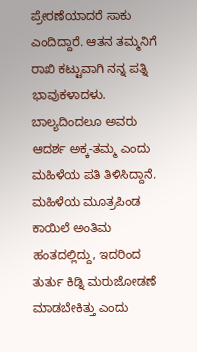ಪ್ರೇರಣೆಯಾದರೆ ಸಾಕು ಎಂದಿದ್ದಾರೆ. ಆತನ ತಮ್ಮನಿಗೆ ರಾಖಿ ಕಟ್ಟುವಾಗಿ ನನ್ನ ಪತ್ನಿ ಭಾವುಕಳಾದಳು. ಬಾಲ್ಯದಿಂದಲೂ ಅವರು ಆದರ್ಶ ಅಕ್ಕ-ತಮ್ಮ ಎಂದು ಮಹಿಳೆಯ ಪತಿ ತಿಳಿಸಿದ್ದಾನೆ.
ಮಹಿಳೆಯ ಮೂತ್ರಪಿಂಡ ಕಾಯಿಲೆ ಅಂತಿಮ ಹಂತದಲ್ಲಿದ್ದು, ಇದರಿಂದ ತುರ್ತು ಕಿಡ್ನಿ ಮರುಜೋಡಣೆ ಮಾಡಬೇಕಿತ್ತು ಎಂದು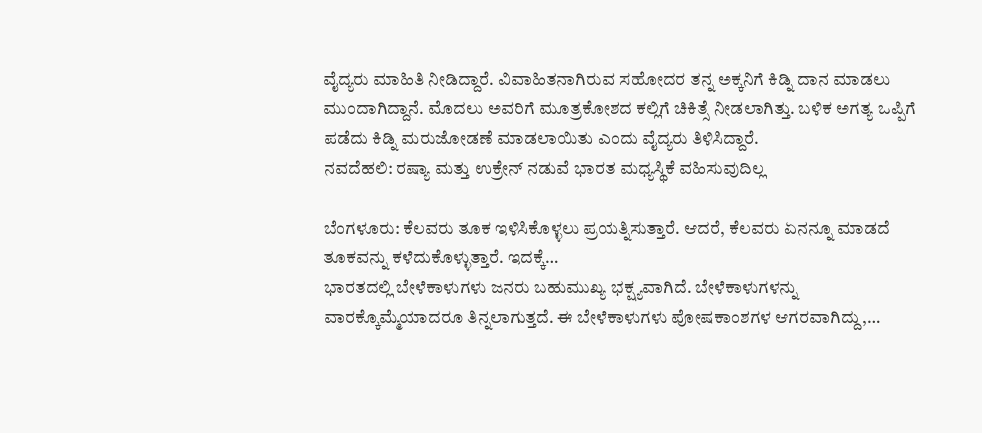ವೈದ್ಯರು ಮಾಹಿತಿ ನೀಡಿದ್ದಾರೆ. ವಿವಾಹಿತನಾಗಿರುವ ಸಹೋದರ ತನ್ನ ಅಕ್ಕನಿಗೆ ಕಿಡ್ನಿ ದಾನ ಮಾಡಲು ಮುಂದಾಗಿದ್ದಾನೆ. ಮೊದಲು ಅವರಿಗೆ ಮೂತ್ರಕೋಶದ ಕಲ್ಲಿಗೆ ಚಿಕಿತ್ಸೆ ನೀಡಲಾಗಿತ್ತು. ಬಳಿಕ ಅಗತ್ಯ ಒಪ್ಪಿಗೆ ಪಡೆದು ಕಿಡ್ನಿ ಮರುಜೋಡಣೆ ಮಾಡಲಾಯಿತು ಎಂದು ವೈದ್ಯರು ತಿಳಿಸಿದ್ದಾರೆ.
ನವದೆಹಲಿ: ರಷ್ಯಾ ಮತ್ತು ಉಕ್ರೇನ್ ನಡುವೆ ಭಾರತ ಮಧ್ಯಸ್ಥಿಕೆ ವಹಿಸುವುದಿಲ್ಲ

ಬೆಂಗಳೂರು: ಕೆಲವರು ತೂಕ ಇಳಿಸಿಕೊಳ್ಳಲು ಪ್ರಯತ್ನಿಸುತ್ತಾರೆ. ಆದರೆ, ಕೆಲವರು ಏನನ್ನೂ ಮಾಡದೆ ತೂಕವನ್ನು ಕಳೆದುಕೊಳ್ಳುತ್ತಾರೆ. ಇದಕ್ಕೆ…
ಭಾರತದಲ್ಲಿ ಬೇಳೆಕಾಳುಗಳು ಜನರು ಬಹುಮುಖ್ಯ ಭಕ್ಷ್ಯವಾಗಿದೆ. ಬೇಳೆಕಾಳುಗಳನ್ನು ವಾರಕ್ಕೊಮ್ಮೆಯಾದರೂ ತಿನ್ನಲಾಗುತ್ತದೆ. ಈ ಬೇಳೆಕಾಳುಗಳು ಪೋಷಕಾಂಶಗಳ ಆಗರವಾಗಿದ್ದು,…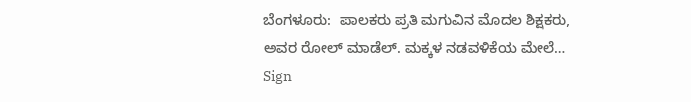ಬೆಂಗಳೂರು:  ಪಾಲಕರು ಪ್ರತಿ ಮಗುವಿನ ಮೊದಲ ಶಿಕ್ಷಕರು, ಅವರ ರೋಲ್ ಮಾಡೆಲ್. ಮಕ್ಕಳ ನಡವಳಿಕೆಯ ಮೇಲೆ…
Sign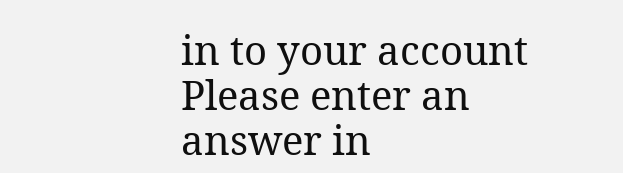in to your account
Please enter an answer in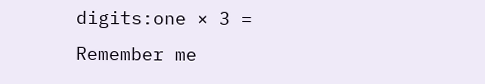digits:one × 3 =
Remember me